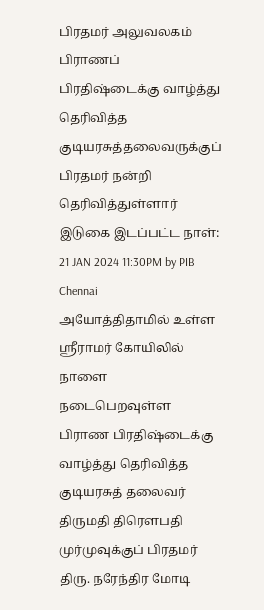பிரதமர் அலுவலகம்
பிராணப் பிரதிஷ்டைக்கு வாழ்த்து தெரிவித்த குடியரசுத்தலைவருக்குப் பிரதமர் நன்றி தெரிவித்துள்ளார்
இடுகை இடப்பட்ட நாள்:
21 JAN 2024 11:30PM by PIB Chennai
அயோத்திதாமில் உள்ள ஸ்ரீராமர் கோயிலில் நாளை நடைபெறவுள்ள பிராண பிரதிஷ்டைக்கு வாழ்த்து தெரிவித்த குடியரசுத் தலைவர் திருமதி திரௌபதி முர்முவுக்குப் பிரதமர் திரு. நரேந்திர மோடி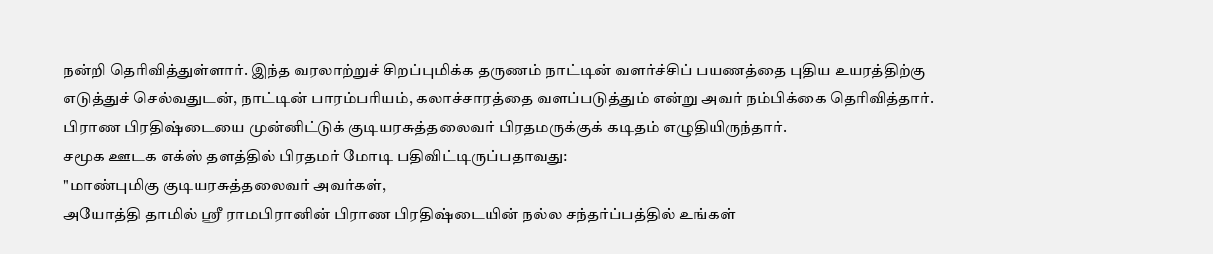நன்றி தெரிவித்துள்ளார். இந்த வரலாற்றுச் சிறப்புமிக்க தருணம் நாட்டின் வளர்ச்சிப் பயணத்தை புதிய உயரத்திற்கு எடுத்துச் செல்வதுடன், நாட்டின் பாரம்பரியம், கலாச்சாரத்தை வளப்படுத்தும் என்று அவர் நம்பிக்கை தெரிவித்தார்.
பிராண பிரதிஷ்டையை முன்னிட்டுக் குடியரசுத்தலைவர் பிரதமருக்குக் கடிதம் எழுதியிருந்தார்.
சமூக ஊடக எக்ஸ் தளத்தில் பிரதமர் மோடி பதிவிட்டிருப்பதாவது:
"மாண்புமிகு குடியரசுத்தலைவர் அவர்கள்,
அயோத்தி தாமில் ஸ்ரீ ராமபிரானின் பிராண பிரதிஷ்டையின் நல்ல சந்தர்ப்பத்தில் உங்கள்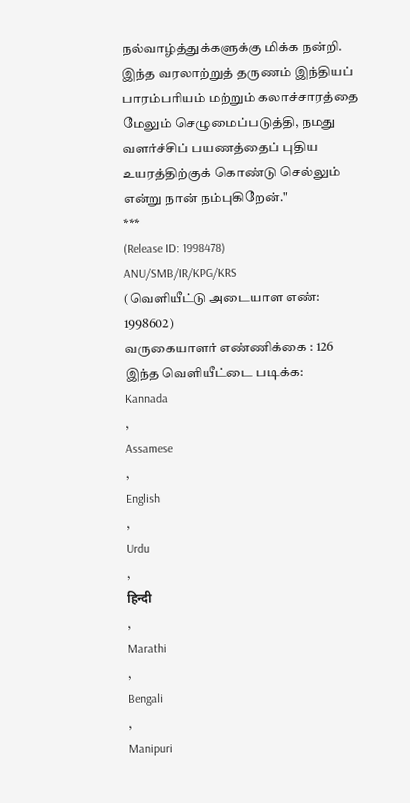நல்வாழ்த்துக்களுக்கு மிக்க நன்றி. இந்த வரலாற்றுத் தருணம் இந்தியப் பாரம்பரியம் மற்றும் கலாச்சாரத்தை மேலும் செழுமைப்படுத்தி, நமது வளர்ச்சிப் பயணத்தைப் புதிய உயரத்திற்குக் கொண்டு செல்லும் என்று நான் நம்புகிறேன்."
***
(Release ID: 1998478)
ANU/SMB/IR/KPG/KRS
(வெளியீட்டு அடையாள எண்: 1998602)
வருகையாளர் எண்ணிக்கை : 126
இந்த வெளியீட்டை படிக்க:
Kannada
,
Assamese
,
English
,
Urdu
,
हिन्दी
,
Marathi
,
Bengali
,
Manipuri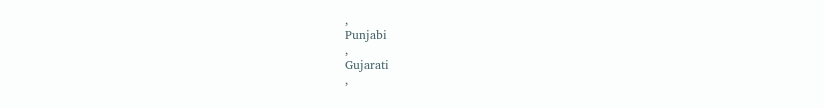,
Punjabi
,
Gujarati
,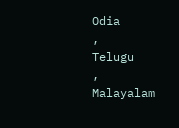Odia
,
Telugu
,
Malayalam